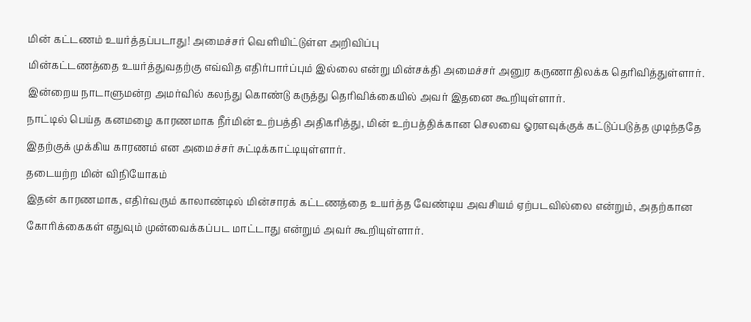மின் கட்டணம் உயர்த்தப்படாது! அமைச்சர் வெளியிட்டுள்ள அறிவிப்பு
மின்கட்டணத்தை உயர்த்துவதற்கு எவ்வித எதிர்பார்ப்பும் இல்லை என்று மின்சக்தி அமைச்சர் அனுர கருணாதிலக்க தெரிவித்துள்ளார்.
இன்றைய நாடாளுமன்ற அமர்வில் கலந்து கொண்டு கருத்து தெரிவிக்கையில் அவர் இதனை கூறியுள்ளார்.
நாட்டில் பெய்த கனமழை காரணமாக நீர்மின் உற்பத்தி அதிகரித்து, மின் உற்பத்திக்கான செலவை ஓரளவுக்குக் கட்டுப்படுத்த முடிந்ததே இதற்குக் முக்கிய காரணம் என அமைச்சர் சுட்டிக்காட்டியுள்ளார்.
தடையற்ற மின் விநியோகம்
இதன் காரணமாக, எதிர்வரும் காலாண்டில் மின்சாரக் கட்டணத்தை உயர்த்த வேண்டிய அவசியம் ஏற்படவில்லை என்றும், அதற்கான கோரிக்கைகள் எதுவும் முன்வைக்கப்பட மாட்டாது என்றும் அவர் கூறியுள்ளார்.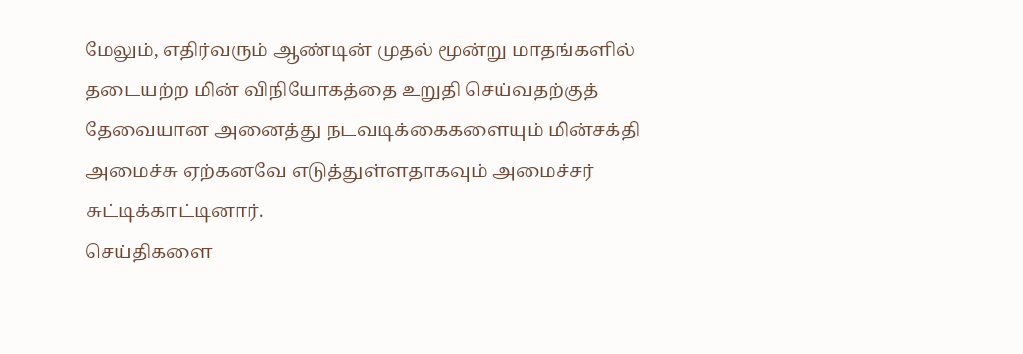மேலும், எதிர்வரும் ஆண்டின் முதல் மூன்று மாதங்களில் தடையற்ற மின் விநியோகத்தை உறுதி செய்வதற்குத் தேவையான அனைத்து நடவடிக்கைகளையும் மின்சக்தி அமைச்சு ஏற்கனவே எடுத்துள்ளதாகவும் அமைச்சர் சுட்டிக்காட்டினார்.
செய்திகளை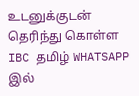உடனுக்குடன் தெரிந்து கொள்ள IBC தமிழ் WHATSAPP இல்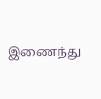இணைந்து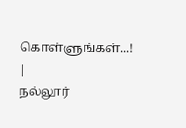கொள்ளுங்கள்...! |
நல்லூர்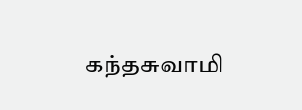கந்தசுவாமி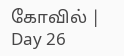கோவில் | Day 26